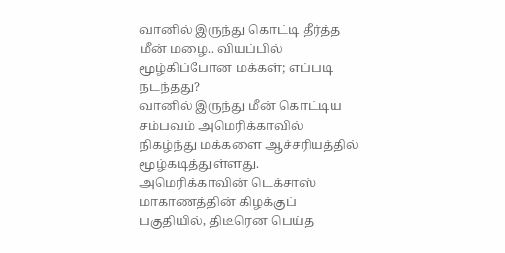வானில் இருந்து கொட்டி தீர்த்த மீன் மழை.. வியப்பில் மூழ்கிப்போன மக்கள்; எப்படி நடந்தது?
வானில் இருந்து மீன் கொட்டிய சம்பவம் அமெரிக்காவில் நிகழ்ந்து மக்களை ஆச்சரியத்தில் மூழ்கடித்துள்ளது.
அமெரிக்காவின் டெக்சாஸ் மாகாணத்தின் கிழக்குப் பகுதியில், திடீரென பெய்த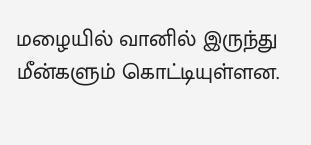மழையில் வானில் இருந்து மீன்களும் கொட்டியுள்ளன.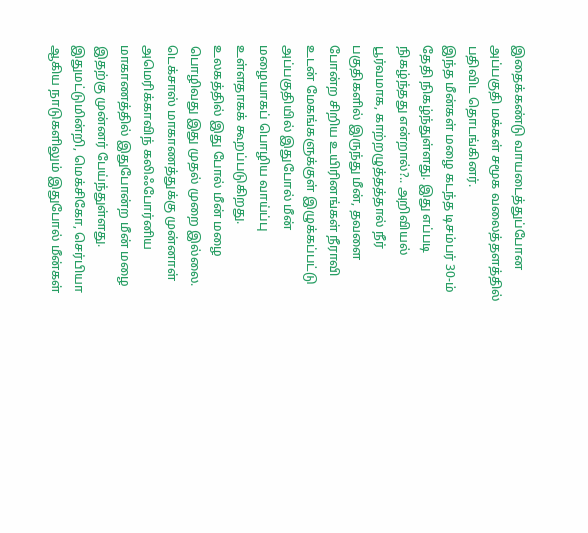இதைக்கண்டு வாயடைத்துப்போன அப்பகுதி மக்கள் சமூக வலைத்தளத்தில் பதிவிட தொடங்கினர்.
இந்த மீன்கள் மழை கடந்த டிசம்பர் 30-ம் தேதி நிகழ்ந்துள்ளது. இது எப்படி நிகழ்ந்தது என்றால்?.. அறிவியல் பூர்வமாக, காற்றழுத்தத்தால் நீர் பகுதிகளில் இருந்து மீன், தவளை போன்ற சிறிய உயிரினங்கள் நீராவி உடன் மேகங்களுக்குள் இழுக்கப்பட்டு அப்பகுதியில் இதுபோல் மீன் மழையாகப் பொழிய வாய்ப்பு உள்ளதாகக் கூறப்படுகிறது.
உலகத்தில் இது போல் மீன் மழை பொழிவது இது முதல் முறை இல்லை. டெக்சாஸ் மாகாணத்துக்கு முன்னாள் அமெரிக்காவிந் கலிஃபோர்னிய மாகாணத்தில் இதுபோன்ற மீன் மழை இதற்கு முன்னர் பேய்ந்துள்ளது.
இதுமட்டுமின்றி, மெக்சிகோ, செர்பியா ஆகிய நாடுகளிலும் இதுபோல் மீன்கள்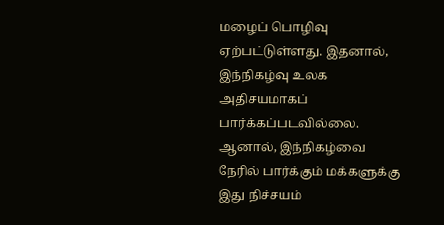மழைப் பொழிவு ஏற்பட்டுள்ளது. இதனால், இந்நிகழ்வு உலக அதிசயமாகப் பார்க்கப்படவில்லை. ஆனால், இந்நிகழ்வை நேரில் பார்க்கும் மக்களுக்கு இது நிச்சயம்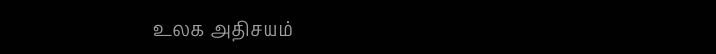உலக அதிசயம்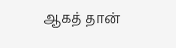ஆகத் தான்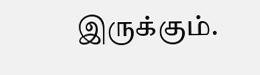இருக்கும்.